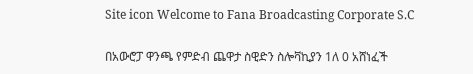Site icon Welcome to Fana Broadcasting Corporate S.C

በአውሮፓ ዋንጫ የምድብ ጨዋታ ስዊድን ስሎቫኪያን 1ለ 0 አሸነፈች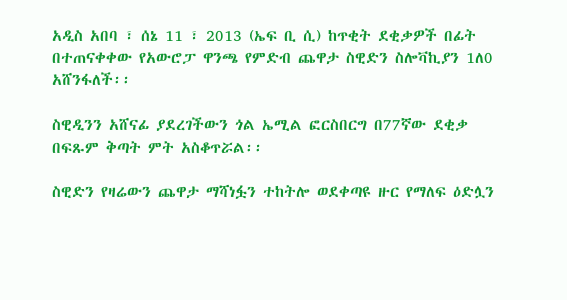አዲስ አበባ ፣ ሰኔ 11 ፣ 2013 (ኤፍ ቢ ሲ) ከጥቂት ደቂቃዎች በፊት በተጠናቀቀው የአውሮፓ ዋንጫ የምድብ ጨዋታ ስዊድን ስሎቫኪያን 1ለ0 አሸንፋለች፡፡

ስዊዲንን አሸናፊ ያደረገችውን ጎል ኤሚል ፎርስበርግ በ77ኛው ደቂቃ በፍጹም ቅጣት ምት አስቆጥሯል፡፡

ስዊድን የዛሬውን ጨዋታ ማሻነፏን ተከትሎ ወደቀጣዩ ዙር የማለፍ ዕድሏን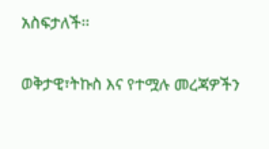አስፍታለች፡፡

ወቅታዊ፣ትኩስ እና የተሟሉ መረጃዎችን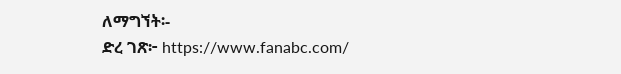ለማግኘት፡-
ድረ ገጽ፦ https://www.fanabc.com/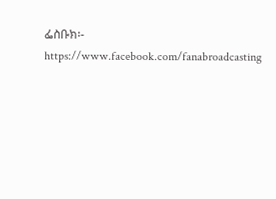ፌስቡክ፡- https://www.facebook.com/fanabroadcasting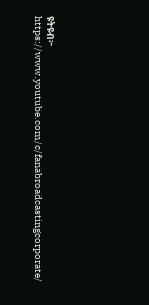ዩትዩብ፦ https://www.youtube.com/c/fanabroadcastingcorporate/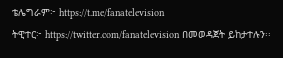ቴሌግራም፦ https://t.me/fanatelevision
ትዊተር፦ https://twitter.com/fanatelevision በመወዳጀት ይከታተሉን፡፡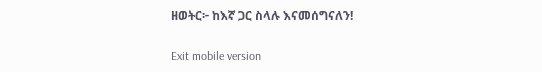ዘወትር፦ ከእኛ ጋር ስላሉ እናመሰግናለን!

Exit mobile version